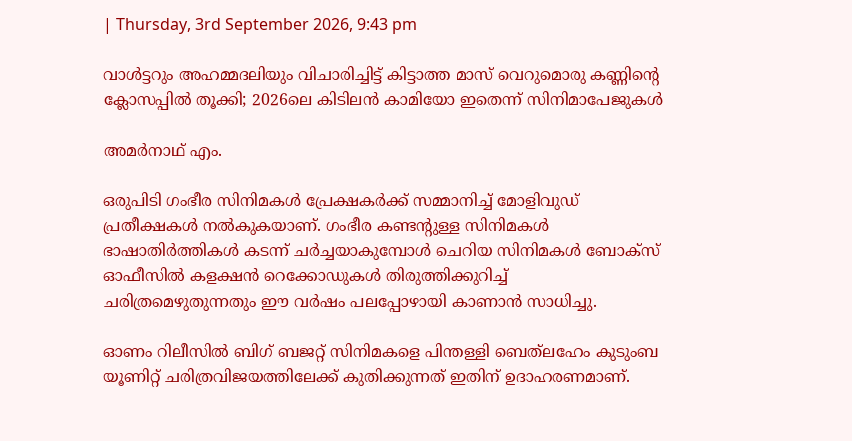| Thursday, 3rd September 2026, 9:43 pm

വാള്‍ട്ടറും അഹമ്മദലിയും വിചാരിച്ചിട്ട് കിട്ടാത്ത മാസ് വെറുമൊരു കണ്ണിന്റെ ക്ലോസപ്പില്‍ തൂക്കി; 2026ലെ കിടിലന്‍ കാമിയോ ഇതെന്ന് സിനിമാപേജുകള്‍

അമര്‍നാഥ് എം.

ഒരുപിടി ഗംഭീര സിനിമകള്‍ പ്രേക്ഷകര്‍ക്ക് സമ്മാനിച്ച് മോളിവുഡ് പ്രതീക്ഷകള്‍ നല്‍കുകയാണ്. ഗംഭീര കണ്ടന്റുള്ള സിനിമകള്‍ ഭാഷാതിര്‍ത്തികള്‍ കടന്ന് ചര്‍ച്ചയാകുമ്പോള്‍ ചെറിയ സിനിമകള്‍ ബോക്‌സ് ഓഫീസില്‍ കളക്ഷന്‍ റെക്കോഡുകള്‍ തിരുത്തിക്കുറിച്ച് ചരിത്രമെഴുതുന്നതും ഈ വര്‍ഷം പലപ്പോഴായി കാണാന്‍ സാധിച്ചു.

ഓണം റിലീസില്‍ ബിഗ് ബജറ്റ് സിനിമകളെ പിന്തള്ളി ബെത്‌ലഹേം കുടുംബ യൂണിറ്റ് ചരിത്രവിജയത്തിലേക്ക് കുതിക്കുന്നത് ഇതിന് ഉദാഹരണമാണ്.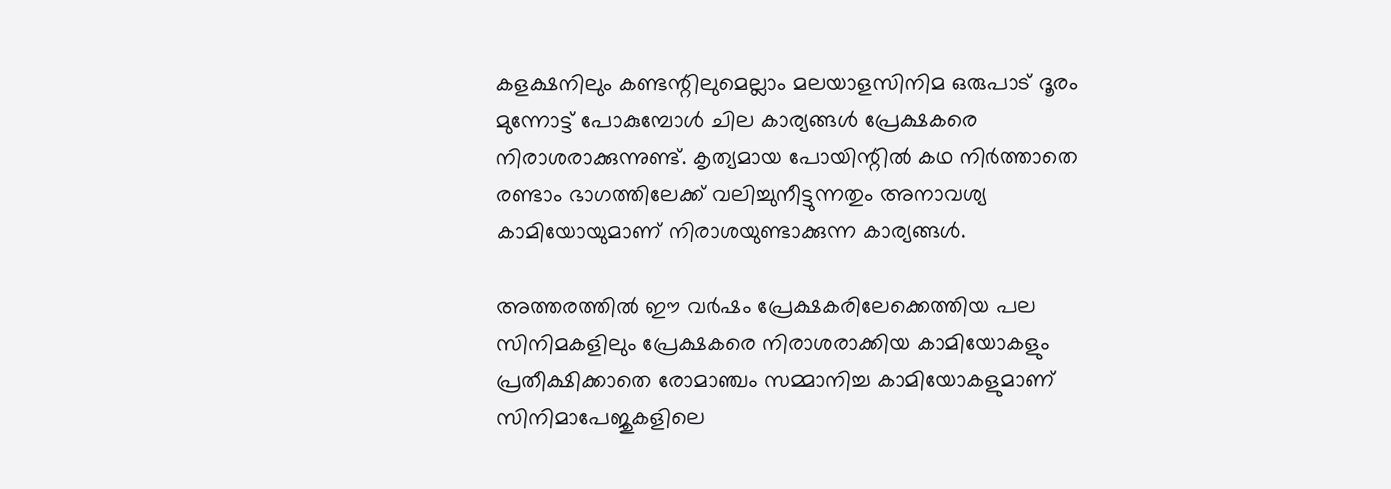കളക്ഷനിലും കണ്ടന്റിലുമെല്ലാം മലയാളസിനിമ ഒരുപാട് ദൂരം മുന്നോട്ട് പോകുമ്പോള്‍ ചില കാര്യങ്ങള്‍ പ്രേക്ഷകരെ നിരാശരാക്കുന്നുണ്ട്. കൃത്യമായ പോയിന്റില്‍ കഥ നിര്‍ത്താതെ രണ്ടാം ഭാഗത്തിലേക്ക് വലിച്ചുനീട്ടുന്നതും അനാവശ്യ കാമിയോയുമാണ് നിരാശയുണ്ടാക്കുന്ന കാര്യങ്ങള്‍.

അത്തരത്തില്‍ ഈ വര്‍ഷം പ്രേക്ഷകരിലേക്കെത്തിയ പല സിനിമകളിലും പ്രേക്ഷകരെ നിരാശരാക്കിയ കാമിയോകളും പ്രതീക്ഷിക്കാതെ രോമാഞ്ചം സമ്മാനിച്ച കാമിയോകളുമാണ് സിനിമാപേജുകളിലെ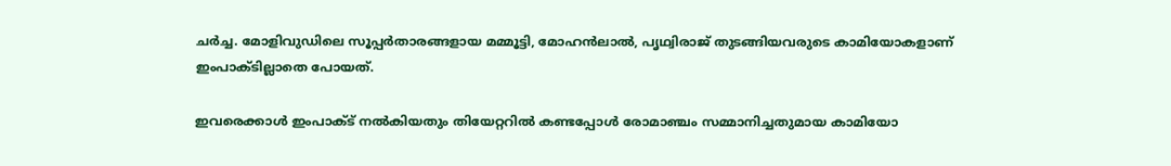ചര്‍ച്ച. മോളിവുഡിലെ സൂപ്പര്‍താരങ്ങളായ മമ്മൂട്ടി, മോഹന്‍ലാല്‍, പൃഥ്വിരാജ് തുടങ്ങിയവരുടെ കാമിയോകളാണ് ഇംപാക്ടില്ലാതെ പോയത്.

ഇവരെക്കാള്‍ ഇംപാക്ട് നല്‍കിയതും തിയേറ്ററില്‍ കണ്ടപ്പോള്‍ രോമാഞ്ചം സമ്മാനിച്ചതുമായ കാമിയോ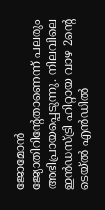ജോമോന്‍ ജ്യോതിറിന്റേതാണെന്ന് പലരും അഭിപ്രായപ്പെടുന്നു. നിലവിലെ ഇന്‍ഡസ്ട്രി ഹിറ്റായ വാഴ 2ന്റെ ടെയ്ല്‍ എന്‍ഡില്‍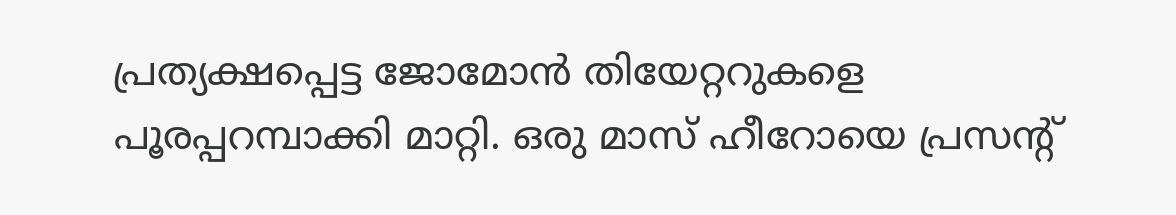പ്രത്യക്ഷപ്പെട്ട ജോമോന്‍ തിയേറ്ററുകളെ പൂരപ്പറമ്പാക്കി മാറ്റി. ഒരു മാസ് ഹീറോയെ പ്രസന്റ്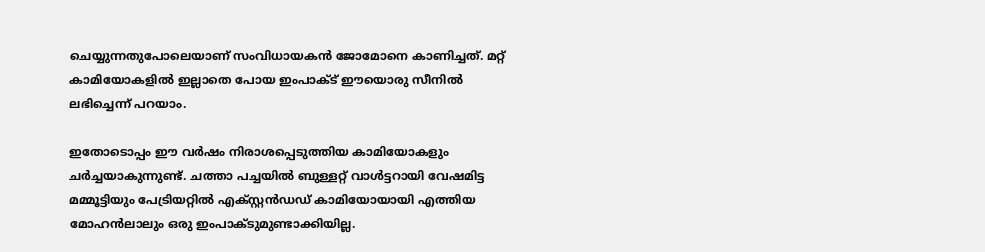ചെയ്യുന്നതുപോലെയാണ് സംവിധായകന്‍ ജോമോനെ കാണിച്ചത്. മറ്റ് കാമിയോകളില്‍ ഇല്ലാതെ പോയ ഇംപാക്ട് ഈയൊരു സീനില്‍ ലഭിച്ചെന്ന് പറയാം.

ഇതോടൊപ്പം ഈ വര്‍ഷം നിരാശപ്പെടുത്തിയ കാമിയോകളും ചര്‍ച്ചയാകുന്നുണ്ട്. ചത്താ പച്ചയില്‍ ബുള്ളറ്റ് വാള്‍ട്ടറായി വേഷമിട്ട മമ്മൂട്ടിയും പേട്രിയറ്റില്‍ എക്സ്റ്റന്‍ഡഡ് കാമിയോയായി എത്തിയ മോഹന്‍ലാലും ഒരു ഇംപാക്ടുമുണ്ടാക്കിയില്ല.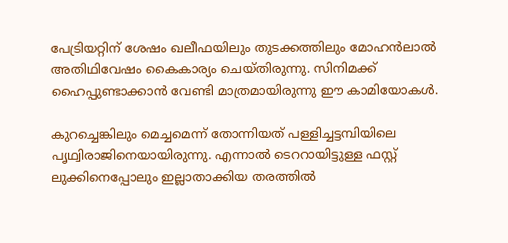പേട്രിയറ്റിന് ശേഷം ഖലീഫയിലും തുടക്കത്തിലും മോഹന്‍ലാല്‍ അതിഥിവേഷം കൈകാര്യം ചെയ്തിരുന്നു. സിനിമക്ക് ഹൈപ്പുണ്ടാക്കാന്‍ വേണ്ടി മാത്രമായിരുന്നു ഈ കാമിയോകള്‍.

കുറച്ചെങ്കിലും മെച്ചമെന്ന് തോന്നിയത് പള്ളിച്ചട്ടമ്പിയിലെ പൃഥ്വിരാജിനെയായിരുന്നു. എന്നാല്‍ ടെററായിട്ടുള്ള ഫസ്റ്റ് ലുക്കിനെപ്പോലും ഇല്ലാതാക്കിയ തരത്തില്‍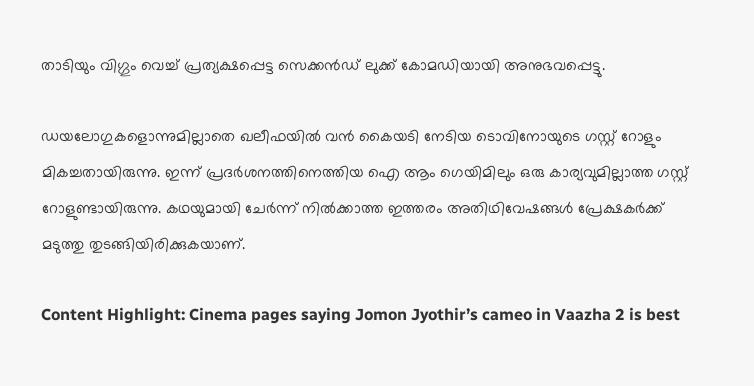താടിയും വിഗ്ഗും വെച്ച് പ്രത്യക്ഷപ്പെട്ട സെക്കന്‍ഡ് ലുക്ക് കോമഡിയായി അനുഭവപ്പെട്ടു.

ഡയലോഗുകളൊന്നുമില്ലാതെ ഖലീഫയില്‍ വന്‍ കൈയടി നേടിയ ടൊവിനോയുടെ ഗസ്റ്റ് റോളും മികച്ചതായിരുന്നു. ഇന്ന് പ്രദര്‍ശനത്തിനെത്തിയ ഐ ആം ഗെയിമിലും ഒരു കാര്യവുമില്ലാത്ത ഗസ്റ്റ് റോളുണ്ടായിരുന്നു. കഥയുമായി ചേര്‍ന്ന് നില്‍ക്കാത്ത ഇത്തരം അതിഥിവേഷങ്ങള്‍ പ്രേക്ഷകര്‍ക്ക് മടുത്തു തുടങ്ങിയിരിക്കുകയാണ്.

Content Highlight: Cinema pages saying Jomon Jyothir’s cameo in Vaazha 2 is best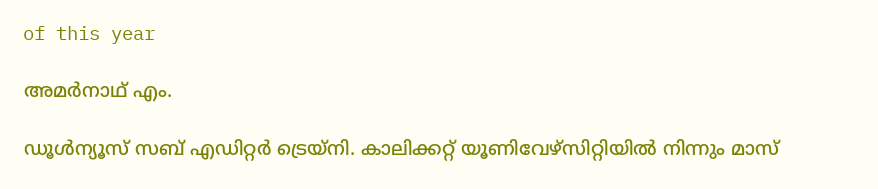of this year

അമര്‍നാഥ് എം.

ഡൂള്‍ന്യൂസ് സബ് എഡിറ്റര്‍ ട്രെയ്‌നി. കാലിക്കറ്റ് യൂണിവേഴ്‌സിറ്റിയില്‍ നിന്നും മാസ്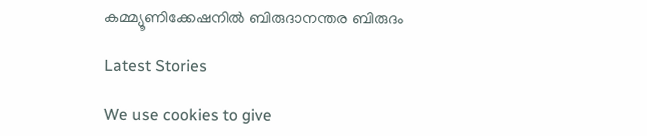കമ്മ്യൂണിക്കേഷനില്‍ ബിരുദാനന്തര ബിരുദം

Latest Stories

We use cookies to give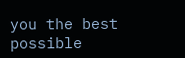you the best possible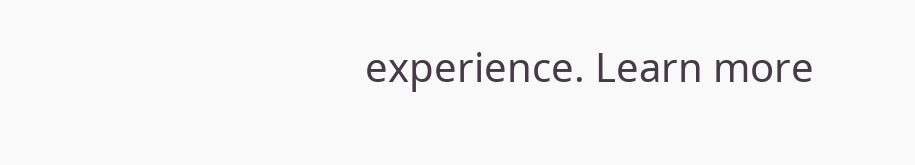experience. Learn more